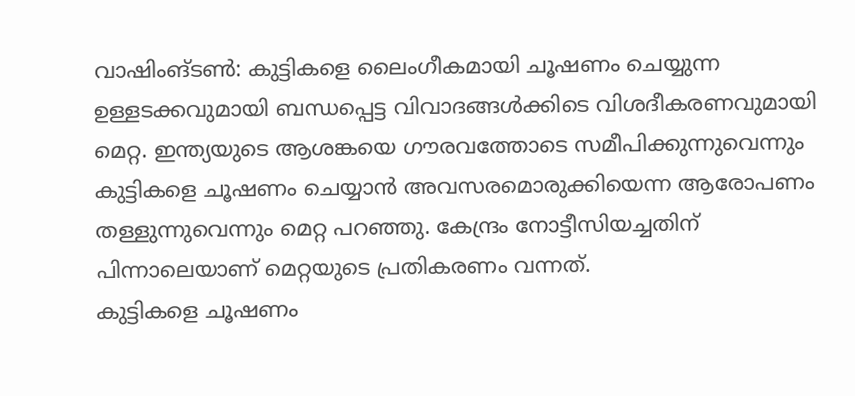വാഷിംങ്ടൺ: കുട്ടികളെ ലൈംഗീകമായി ചൂഷണം ചെയ്യുന്ന ഉള്ളടക്കവുമായി ബന്ധപ്പെട്ട വിവാദങ്ങൾക്കിടെ വിശദീകരണവുമായി മെറ്റ. ഇന്ത്യയുടെ ആശങ്കയെ ഗൗരവത്തോടെ സമീപിക്കുന്നുവെന്നും കുട്ടികളെ ചൂഷണം ചെയ്യാൻ അവസരമൊരുക്കിയെന്ന ആരോപണം തള്ളുന്നുവെന്നും മെറ്റ പറഞ്ഞു. കേന്ദ്രം നോട്ടീസിയച്ചതിന് പിന്നാലെയാണ് മെറ്റയുടെ പ്രതികരണം വന്നത്.
കുട്ടികളെ ചൂഷണം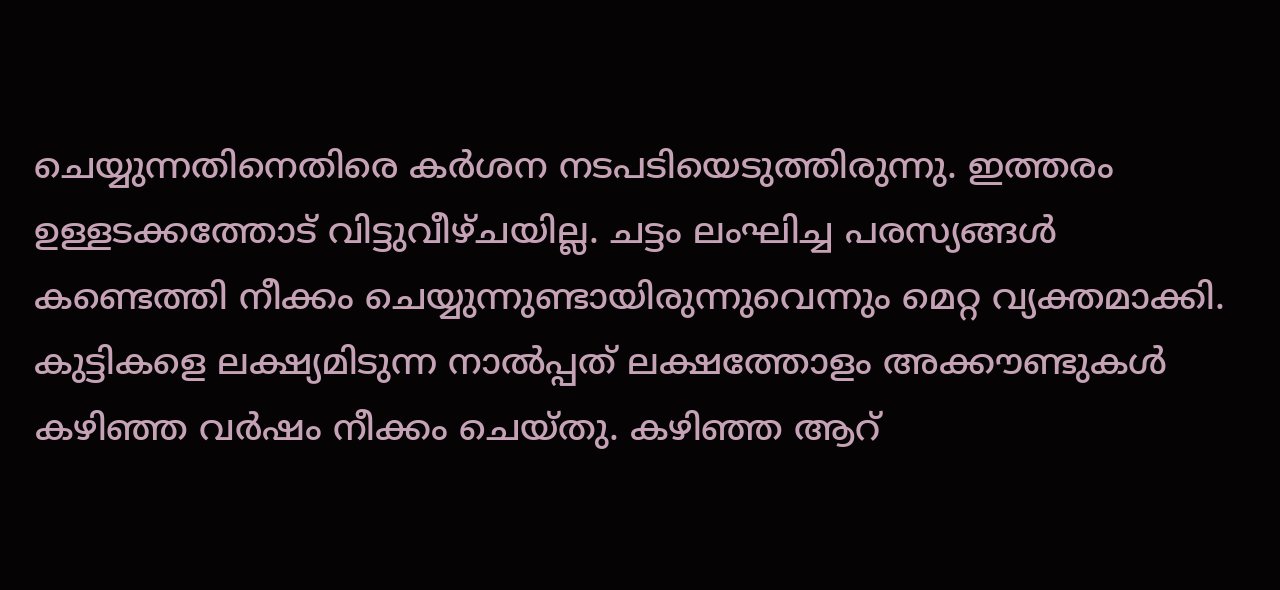ചെയ്യുന്നതിനെതിരെ കർശന നടപടിയെടുത്തിരുന്നു. ഇത്തരം ഉള്ളടക്കത്തോട് വിട്ടുവീഴ്ചയില്ല. ചട്ടം ലംഘിച്ച പരസ്യങ്ങൾ കണ്ടെത്തി നീക്കം ചെയ്യുന്നുണ്ടായിരുന്നുവെന്നും മെറ്റ വ്യക്തമാക്കി. കുട്ടികളെ ലക്ഷ്യമിടുന്ന നാൽപ്പത് ലക്ഷത്തോളം അക്കൗണ്ടുകൾ കഴിഞ്ഞ വർഷം നീക്കം ചെയ്തു. കഴിഞ്ഞ ആറ്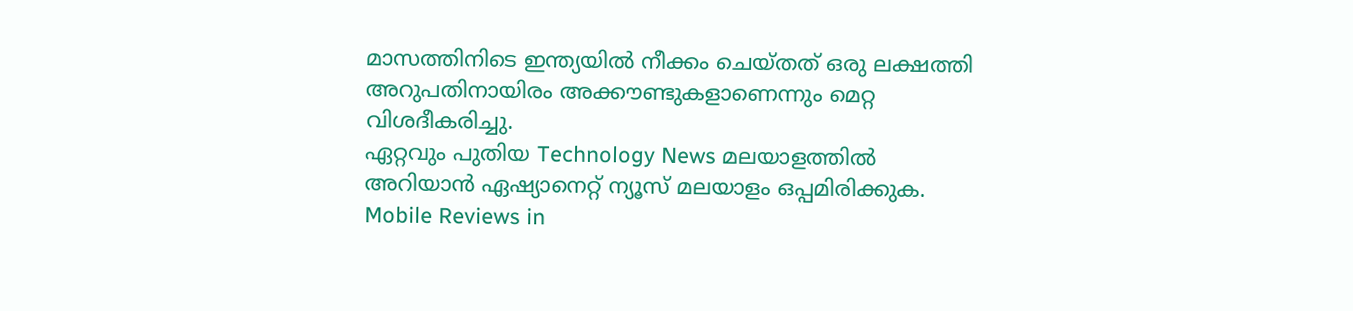മാസത്തിനിടെ ഇന്ത്യയിൽ നീക്കം ചെയ്തത് ഒരു ലക്ഷത്തി അറുപതിനായിരം അക്കൗണ്ടുകളാണെന്നും മെറ്റ വിശദീകരിച്ചു.
ഏറ്റവും പുതിയ Technology News മലയാളത്തിൽ അറിയാൻ ഏഷ്യാനെറ്റ് ന്യൂസ് മലയാളം ഒപ്പമിരിക്കുക. Mobile Reviews in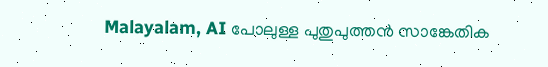Malayalam, AI പോലുള്ള പുതുപുത്തൻ സാങ്കേതിക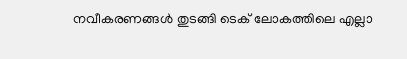നവീകരണങ്ങൾ തുടങ്ങി ടെക് ലോകത്തിലെ എല്ലാ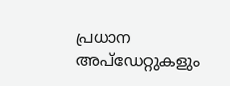പ്രധാന അപ്ഡേറ്റുകളും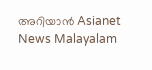അറിയാൻ Asianet News Malayalam